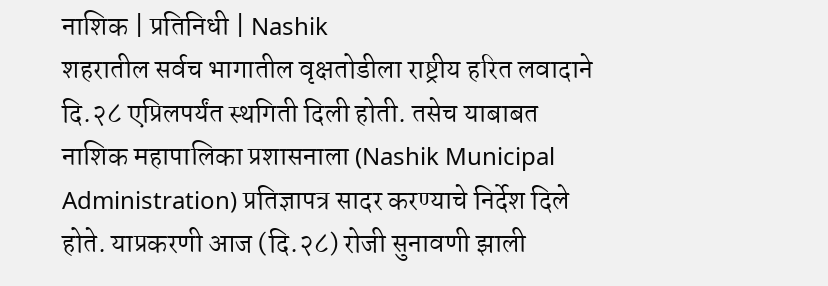नाशिक | प्रतिनिधी | Nashik
शहरातील सर्वच भागातील वृक्षतोडीला राष्ट्रीय हरित लवादाने दि.२८ एप्रिलपर्यंत स्थगिती दिली होती. तसेच याबाबत नाशिक महापालिका प्रशासनाला (Nashik Municipal Administration) प्रतिज्ञापत्र सादर करण्याचे निर्देश दिले होते. याप्रकरणी आज (दि.२८) रोजी सुनावणी झाली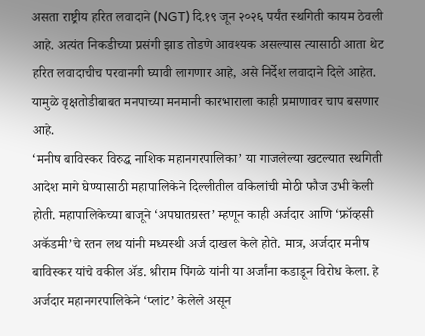असता राष्ट्रीय हरित लवादाने (NGT) दि.१९ जून २०२६ पर्यंत स्थगिती कायम ठेवली आहे. अत्यंत निकडीच्या प्रसंगी झाड तोडणे आवश्यक असल्यास त्यासाठी आता थेट हरित लवादाचीच परवानगी घ्यावी लागणार आहे, असे निर्देश लवादाने दिले आहेत. यामुळे वृक्षतोडीबाबत मनपाच्या मनमानी कारभाराला काही प्रमाणावर चाप बसणार आहे.
‘मनीष बाविस्कर विरुद्ध नाशिक महानगरपालिका’ या गाजलेल्या खटल्यात स्थगिती आदेश मागे घेण्यासाठी महापालिकेने दिल्लीतील वकिलांची मोठी फौज उभी केली होती. महापालिकेच्या बाजूने ‘अपघातग्रस्त’ म्हणून काही अर्जदार आणि ‘फ्रॉव्हसी अकॅडमी’चे रतन लथ यांनी मध्यस्थी अर्ज दाखल केले होते. मात्र, अर्जदार मनीष बाविस्कर यांचे वकील ॲड. श्रीराम पिंगळे यांनी या अर्जांना कडाडून विरोध केला. हे अर्जदार महानगरपालिकेने ‘प्लांट’ केलेले असून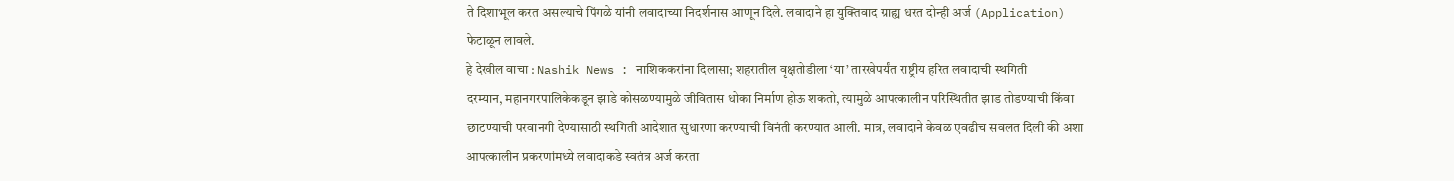ते दिशाभूल करत असल्याचे पिंगळे यांनी लवादाच्या निदर्शनास आणून दिले. लवादाने हा युक्तिवाद ग्राह्य धरत दोन्ही अर्ज (Application) फेटाळून लावले.
हे देखील वाचा : Nashik News : नाशिककरांना दिलासा; शहरातील वृक्षतोडीला ‘या’ तारखेपर्यंत राष्ट्रीय हरित लवादाची स्थगिती
दरम्यान, महानगरपालिकेकडून झाडे कोसळण्यामुळे जीवितास धोका निर्माण होऊ शकतो, त्यामुळे आपत्कालीन परिस्थितीत झाड तोडण्याची किंवा छाटण्याची परवानगी देण्यासाठी स्थगिती आदेशात सुधारणा करण्याची विनंती करण्यात आली. मात्र, लवादाने केवळ एवढीच सवलत दिली की अशा आपत्कालीन प्रकरणांमध्ये लवादाकडे स्वतंत्र अर्ज करता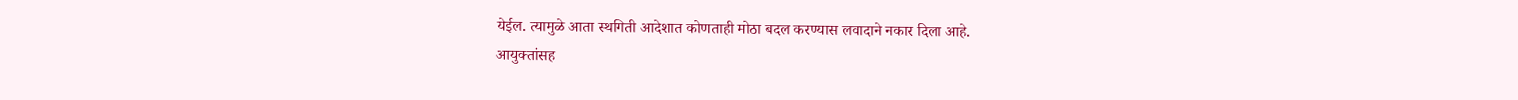येईल. त्यामुळे आता स्थगिती आदेशात कोणताही मोठा बदल करण्यास लवादाने नकार दिला आहे.
आयुक्तांसह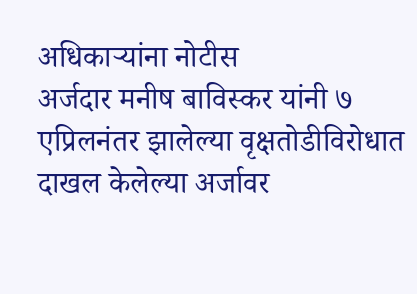अधिकाऱ्यांना नोटीस
अर्जदार मनीष बाविस्कर यांनी ७ एप्रिलनंतर झालेल्या वृक्षतोडीविरोधात दाखल केलेल्या अर्जावर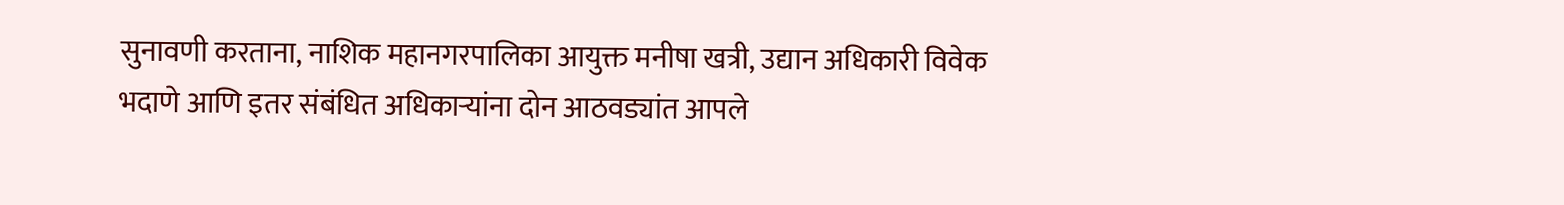सुनावणी करताना, नाशिक महानगरपालिका आयुक्त मनीषा खत्री, उद्यान अधिकारी विवेक भदाणे आणि इतर संबंधित अधिकाऱ्यांना दोन आठवड्यांत आपले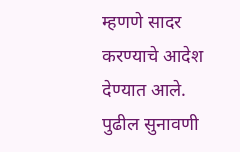म्हणणे सादर करण्याचे आदेश देण्यात आले.
पुढील सुनावणी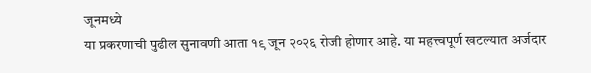जूनमध्ये
या प्रकरणाची पुढील सुनावणी आता १९ जून २०२६ रोजी होणार आहे. या महत्त्वपूर्ण खटल्यात अर्जदार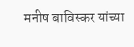मनीष बाविस्कर यांच्या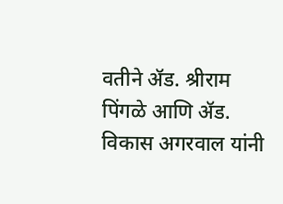वतीने ॲड. श्रीराम पिंगळे आणि ॲड. विकास अगरवाल यांनी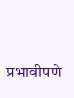प्रभावीपणे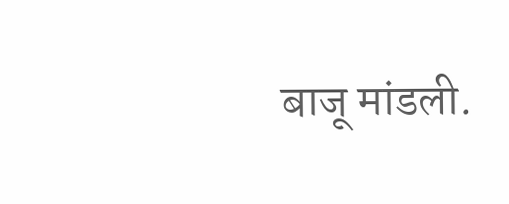बाजू मांडली.